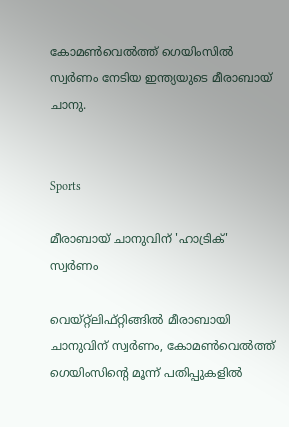കോമൺവെൽത്ത് ഗെയിംസിൽ സ്വർണം നേടിയ ഇന്ത്യയുടെ മീരാബായ് ചാനു.


Sports

മീരാബായ് ചാനുവിന് 'ഹാട്രിക്' സ്വർണം

വെയ്റ്റ്‌ലിഫ്റ്റിങ്ങിൽ മീരാബായി ചാനുവിന് സ്വർണം, കോമൺവെൽത്ത് ഗെയിംസിന്‍റെ മൂന്ന് പതിപ്പുകളിൽ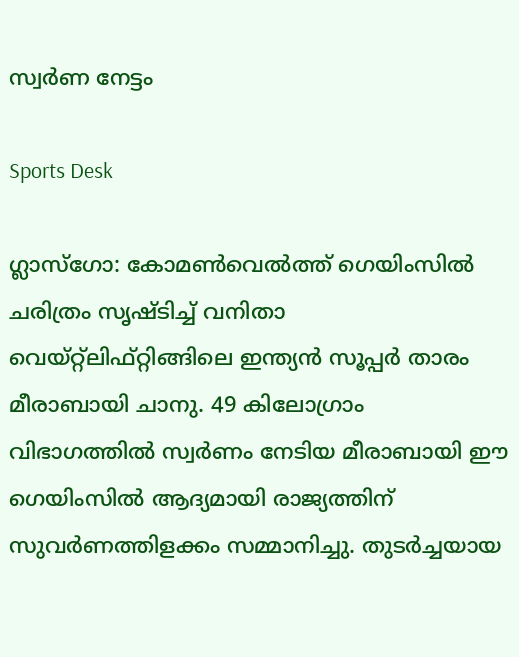സ്വർണ നേട്ടം

Sports Desk

ഗ്ലാസ്‌ഗോ: കോമൺവെൽത്ത് ഗെയിംസിൽ ചരിത്രം സൃഷ്ടിച്ച് വനിതാ വെയ്റ്റ്‌ലിഫ്റ്റിങ്ങിലെ ഇന്ത്യൻ സൂപ്പർ താരം മീരാബായി ചാനു. 49 കിലോഗ്രാം വിഭാഗത്തിൽ സ്വർണം നേടിയ മീരാബായി ഈ ഗെയിംസിൽ ആദ്യമായി രാജ്യത്തിന് സുവർണത്തിളക്കം സമ്മാനിച്ചു. തുടർച്ചയായ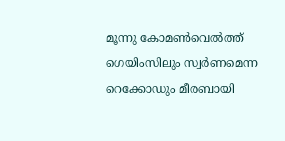മൂന്നു കോമൺവെൽത്ത് ഗെയിംസിലും സ്വർണമെന്ന റെക്കോഡും മീരബായി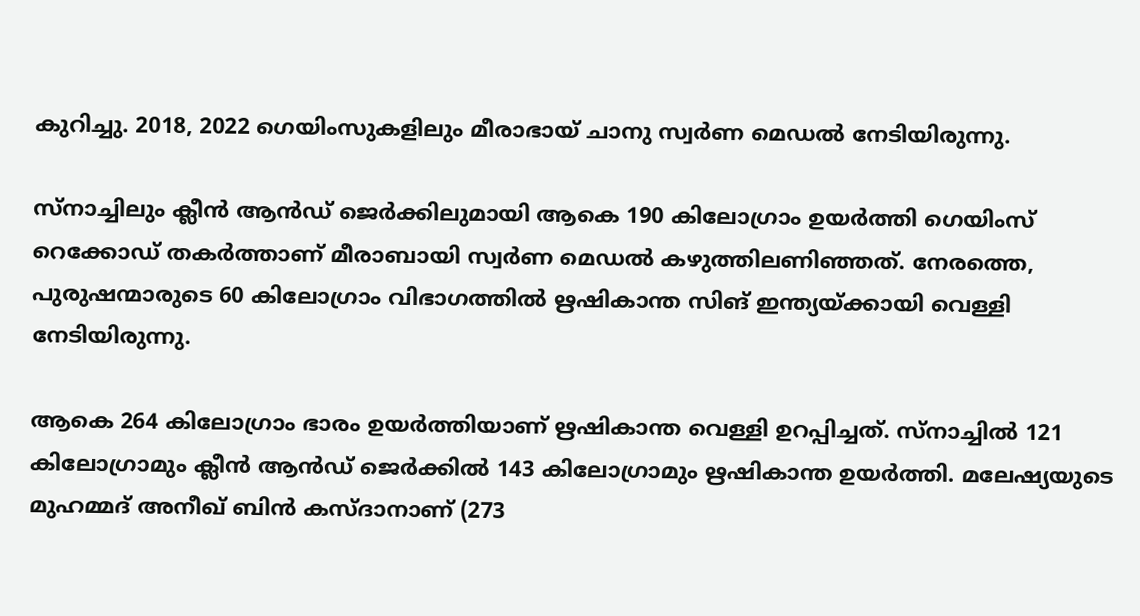കുറിച്ചു. 2018, 2022 ഗെയിംസുകളിലും മീരാഭായ് ചാനു സ്വർണ മെഡൽ നേടിയിരുന്നു.

സ്നാച്ചിലും ക്ലീൻ ആൻഡ് ജെർക്കിലുമായി ആകെ 190 കിലോഗ്രാം ഉയർത്തി ഗെയിംസ് റെക്കോഡ് തകർത്താണ് മീരാബായി സ്വർണ മെഡൽ കഴുത്തിലണിഞ്ഞത്. നേരത്തെ, പുരുഷന്മാരുടെ 60 കിലോഗ്രാം വിഭാഗത്തിൽ ഋഷികാന്ത സിങ് ഇന്ത്യയ്ക്കായി വെള്ളി നേടിയിരുന്നു.

ആകെ 264 കിലോഗ്രാം ഭാരം ഉയർത്തിയാണ് ഋഷികാന്ത വെള്ളി ഉറപ്പിച്ചത്. സ്‌നാച്ചിൽ 121 കിലോഗ്രാമും ക്ലീൻ ആൻഡ് ജെർക്കിൽ 143 കിലോഗ്രാമും ഋഷികാന്ത ഉയർത്തി. മലേഷ്യയുടെ മുഹമ്മദ് അനീഖ് ബിൻ കസ്ദാനാണ് (273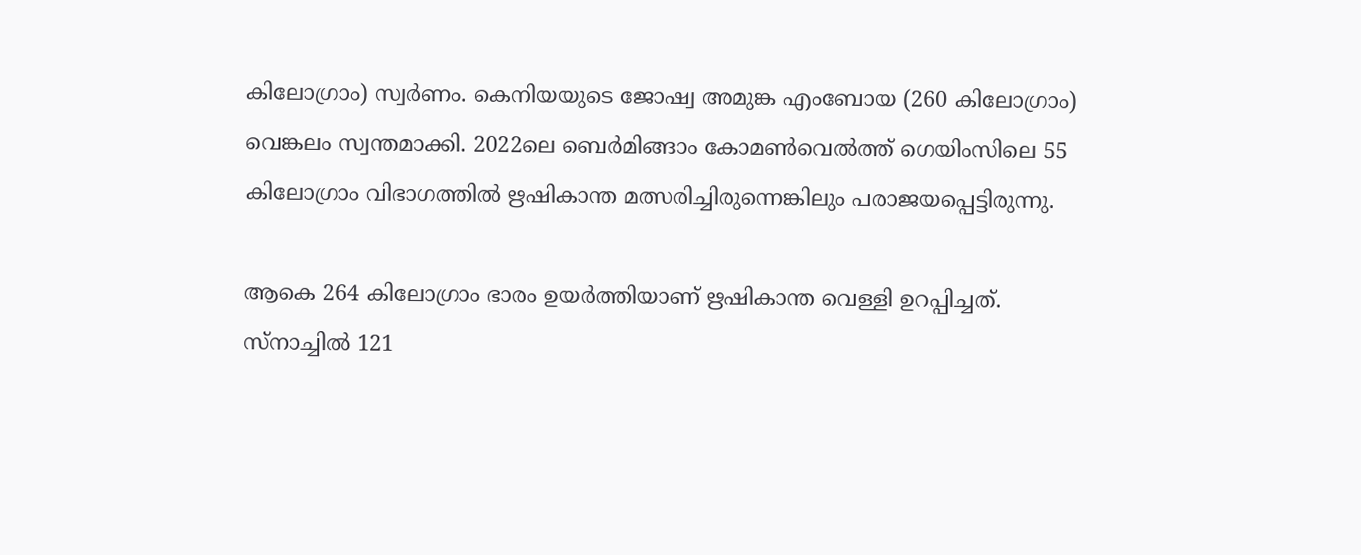കിലോഗ്രാം) സ്വർണം. കെനിയയുടെ ജോഷ്വ അമുങ്ക എംബോയ (260 കിലോഗ്രാം) വെങ്കലം സ്വന്തമാക്കി. 2022ലെ ബെർമിങ്ങാം കോമൺവെൽത്ത് ഗെയിംസിലെ 55 കിലോഗ്രാം വിഭാഗത്തിൽ ഋഷികാന്ത മത്സരിച്ചിരുന്നെങ്കിലും പരാജയപ്പെട്ടിരുന്നു.

ആകെ 264 കിലോഗ്രാം ഭാരം ഉയർത്തിയാണ് ഋഷികാന്ത വെള്ളി ഉറപ്പിച്ചത്. സ്‌നാച്ചിൽ 121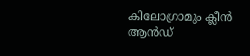കിലോഗ്രാമും ക്ലീൻ ആൻഡ്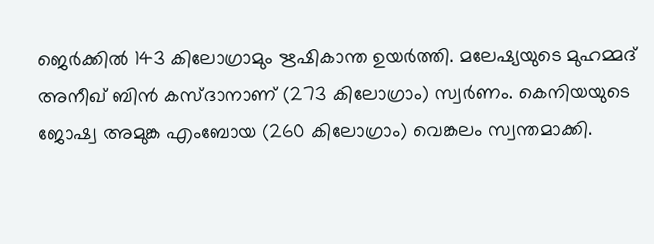ജെർക്കിൽ 143 കിലോഗ്രാമും ഋഷികാന്ത ഉയർത്തി. മലേഷ്യയുടെ മുഹമ്മദ് അനീഖ് ബിൻ കസ്ദാനാണ് (273 കിലോഗ്രാം) സ്വർണം. കെനിയയുടെ ജോഷ്വ അമുങ്ക എംബോയ (260 കിലോഗ്രാം) വെങ്കലം സ്വന്തമാക്കി.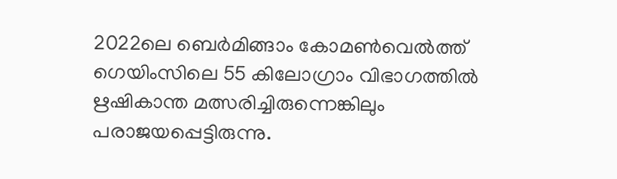2022ലെ ബെർമിങ്ങാം കോമൺവെൽത്ത് ഗെയിംസിലെ 55 കിലോഗ്രാം വിഭാഗത്തിൽ ഋഷികാന്ത മത്സരിച്ചിരുന്നെങ്കിലും പരാജയപ്പെട്ടിരുന്നു.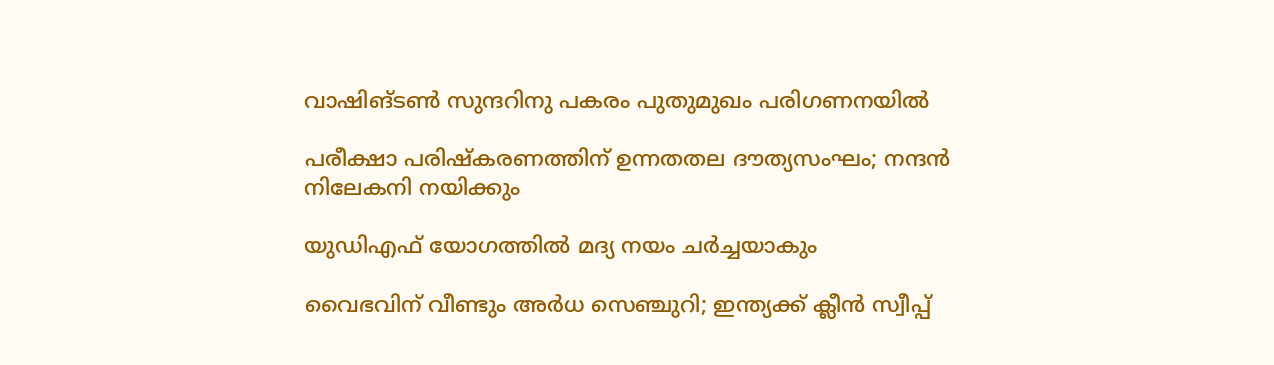വാഷിങ്ടൺ സുന്ദറിനു പകരം പുതുമുഖം പരിഗണനയിൽ

പരീക്ഷാ പരിഷ്കരണത്തിന് ഉന്നതതല ദൗത്യസംഘം; നന്ദൻ നിലേകനി നയിക്കും

യുഡിഎഫ് യോഗത്തിൽ മദ്യ നയം ചർച്ചയാകും

വൈഭവിന് വീണ്ടും അർധ സെഞ്ചുറി; ഇന്ത്യക്ക് ക്ലീൻ സ്വീപ്പ്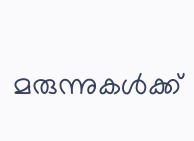മരുന്നുകൾക്ക്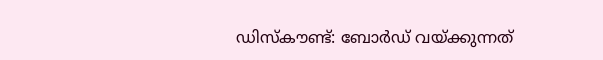ഡിസ്കൗണ്ട്: ബോർഡ് വയ്ക്കുന്നത്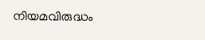നിയമവിരുദ്ധം